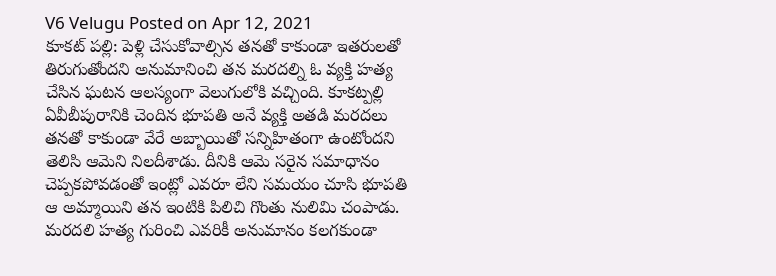V6 Velugu Posted on Apr 12, 2021
కూకట్ పల్లి: పెళ్లి చేసుకోవాల్సిన తనతో కాకుండా ఇతరులతో తిరుగుతోందని అనుమానించి తన మరదల్ని ఓ వ్యక్తి హత్య చేసిన ఘటన ఆలస్యంగా వెలుగులోకి వచ్చింది. కూకట్పల్లి ఏవీబీపురానికి చెందిన భూపతి అనే వ్యక్తి అతడి మరదలు తనతో కాకుండా వేరే అబ్బాయితో సన్నిహితంగా ఉంటోందని తెలిసి ఆమెని నిలదీశాడు. దీనికి ఆమె సరైన సమాధానం చెప్పకపోవడంతో ఇంట్లో ఎవరూ లేని సమయం చూసి భూపతి ఆ అమ్మాయిని తన ఇంటికి పిలిచి గొంతు నులిమి చంపాడు.
మరదలి హత్య గురించి ఎవరికీ అనుమానం కలగకుండా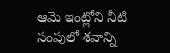ఆమె ఇంట్లోని నీటి సంపులో శవాన్ని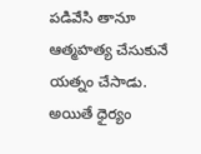పడివేసి తానూ ఆత్మహత్య చేసుకునే యత్నం చేసాడు.
అయితే ధైర్యం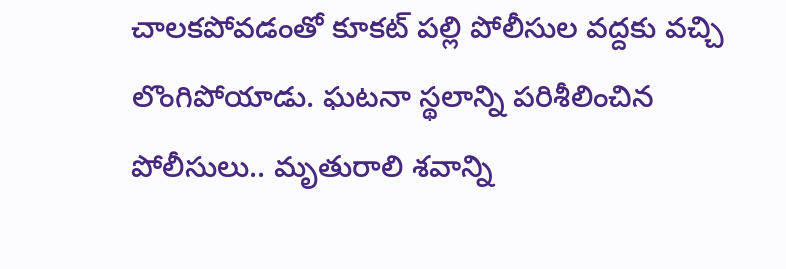చాలకపోవడంతో కూకట్ పల్లి పోలీసుల వద్దకు వచ్చి లొంగిపోయాడు. ఘటనా స్థలాన్ని పరిశీలించిన పోలీసులు.. మృతురాలి శవాన్ని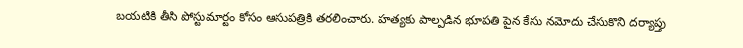బయటికి తీసి పోస్టుమార్టం కోసం ఆసుపత్రికి తరలించారు. హత్యకు పాల్పడిన భూపతి పైన కేసు నమోదు చేసుకొని దర్యాప్తు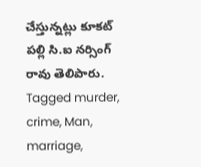చేస్తున్నట్లు కూకట్ పల్లి సి.ఐ నర్సింగ్ రావు తెలిపారు.
Tagged murder, crime, Man, marriage,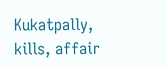Kukatpally, kills, affair